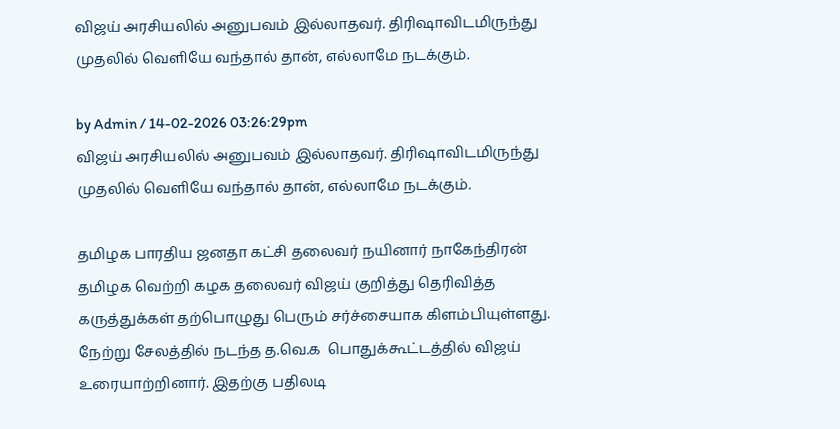விஜய் அரசியலில் அனுபவம் இல்லாதவர். திரிஷாவிடமிருந்து முதலில் வெளியே வந்தால் தான், எல்லாமே நடக்கும்.

by Admin / 14-02-2026 03:26:29pm
விஜய் அரசியலில் அனுபவம் இல்லாதவர். திரிஷாவிடமிருந்து முதலில் வெளியே வந்தால் தான், எல்லாமே நடக்கும்.

தமிழக பாரதிய ஜனதா கட்சி தலைவர் நயினார் நாகேந்திரன் தமிழக வெற்றி கழக தலைவர் விஜய் குறித்து தெரிவித்த கருத்துக்கள் தற்பொழுது பெரும் சர்ச்சையாக கிளம்பியுள்ளது. நேற்று சேலத்தில் நடந்த த.வெ.க  பொதுக்கூட்டத்தில் விஜய் உரையாற்றினார். இதற்கு பதிலடி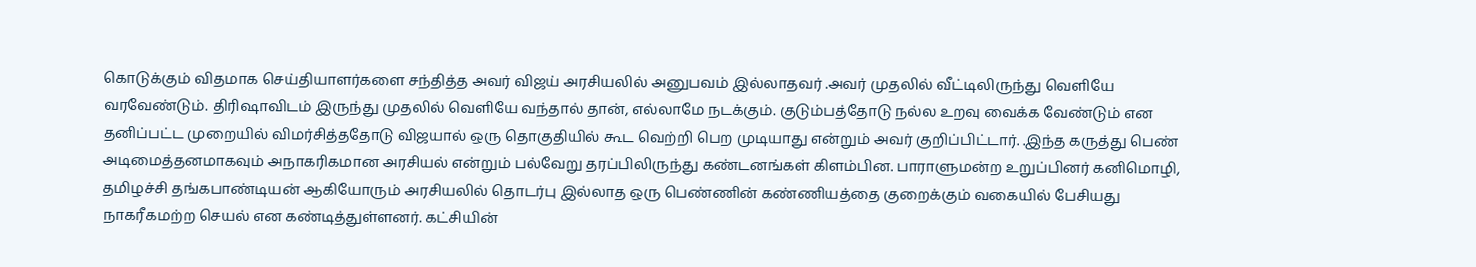கொடுக்கும் விதமாக செய்தியாளர்களை சந்தித்த அவர் விஜய் அரசியலில் அனுபவம் இல்லாதவர் .அவர் முதலில் வீட்டிலிருந்து வெளியே வரவேண்டும். திரிஷாவிடம் இருந்து முதலில் வெளியே வந்தால் தான், எல்லாமே நடக்கும். குடும்பத்தோடு நல்ல உறவு வைக்க வேண்டும் என தனிப்பட்ட முறையில் விமர்சித்ததோடு விஜயால் ஒரு தொகுதியில் கூட வெற்றி பெற முடியாது என்றும் அவர் குறிப்பிட்டார். .இந்த கருத்து பெண் அடிமைத்தனமாகவும் அநாகரிகமான அரசியல் என்றும் பல்வேறு தரப்பிலிருந்து கண்டனங்கள் கிளம்பின. பாராளுமன்ற உறுப்பினர் கனிமொழி, தமிழச்சி தங்கபாண்டியன் ஆகியோரும் அரசியலில் தொடர்பு இல்லாத ஒரு பெண்ணின் கண்ணியத்தை குறைக்கும் வகையில் பேசியது நாகரீகமற்ற செயல் என கண்டித்துள்ளனர். கட்சியின்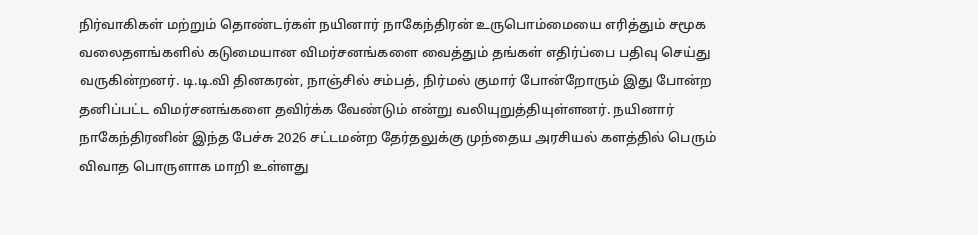நிர்வாகிகள் மற்றும் தொண்டர்கள் நயினார் நாகேந்திரன் உருபொம்மையை எரித்தும் சமூக வலைதளங்களில் கடுமையான விமர்சனங்களை வைத்தும் தங்கள் எதிர்ப்பை பதிவு செய்து வருகின்றனர். டி.டி.வி தினகரன், நாஞ்சில் சம்பத், நிர்மல் குமார் போன்றோரும் இது போன்ற தனிப்பட்ட விமர்சனங்களை தவிர்க்க வேண்டும் என்று வலியுறுத்தியுள்ளனர். நயினார் நாகேந்திரனின் இந்த பேச்சு 2026 சட்டமன்ற தேர்தலுக்கு முந்தைய அரசியல் களத்தில் பெரும் விவாத பொருளாக மாறி உள்ளது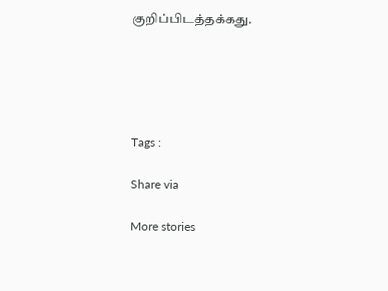குறிப்பிடத்தக்கது.





Tags :

Share via

More stories